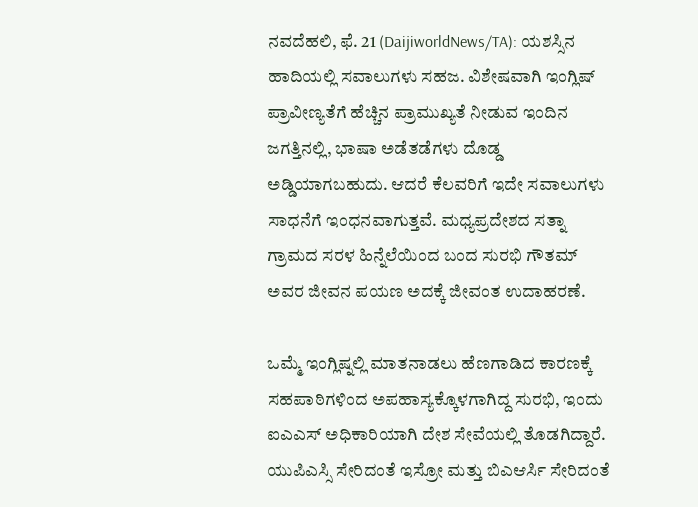ನವದೆಹಲಿ, ಫೆ. 21 (DaijiworldNews/TA): ಯಶಸ್ಸಿನ ಹಾದಿಯಲ್ಲಿ ಸವಾಲುಗಳು ಸಹಜ. ವಿಶೇಷವಾಗಿ ಇಂಗ್ಲಿಷ್ ಪ್ರಾವೀಣ್ಯತೆಗೆ ಹೆಚ್ಚಿನ ಪ್ರಾಮುಖ್ಯತೆ ನೀಡುವ ಇಂದಿನ ಜಗತ್ತಿನಲ್ಲಿ, ಭಾಷಾ ಅಡೆತಡೆಗಳು ದೊಡ್ಡ ಅಡ್ಡಿಯಾಗಬಹುದು. ಆದರೆ ಕೆಲವರಿಗೆ ಇದೇ ಸವಾಲುಗಳು ಸಾಧನೆಗೆ ಇಂಧನವಾಗುತ್ತವೆ. ಮಧ್ಯಪ್ರದೇಶದ ಸತ್ನಾ ಗ್ರಾಮದ ಸರಳ ಹಿನ್ನೆಲೆಯಿಂದ ಬಂದ ಸುರಭಿ ಗೌತಮ್ ಅವರ ಜೀವನ ಪಯಣ ಅದಕ್ಕೆ ಜೀವಂತ ಉದಾಹರಣೆ.

ಒಮ್ಮೆ ಇಂಗ್ಲಿಷ್ನಲ್ಲಿ ಮಾತನಾಡಲು ಹೆಣಗಾಡಿದ ಕಾರಣಕ್ಕೆ ಸಹಪಾಠಿಗಳಿಂದ ಅಪಹಾಸ್ಯಕ್ಕೊಳಗಾಗಿದ್ದ ಸುರಭಿ, ಇಂದು ಐಎಎಸ್ ಅಧಿಕಾರಿಯಾಗಿ ದೇಶ ಸೇವೆಯಲ್ಲಿ ತೊಡಗಿದ್ದಾರೆ. ಯುಪಿಎಸ್ಸಿ ಸೇರಿದಂತೆ ಇಸ್ರೋ ಮತ್ತು ಬಿಎಆರ್ಸಿ ಸೇರಿದಂತೆ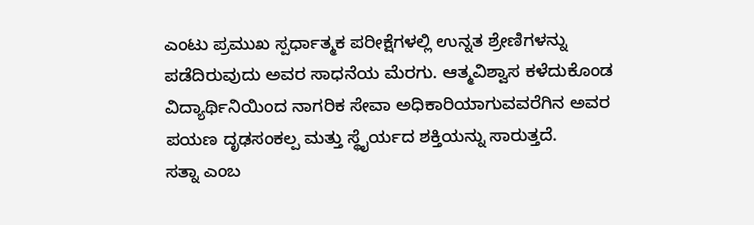ಎಂಟು ಪ್ರಮುಖ ಸ್ಪರ್ಧಾತ್ಮಕ ಪರೀಕ್ಷೆಗಳಲ್ಲಿ ಉನ್ನತ ಶ್ರೇಣಿಗಳನ್ನು ಪಡೆದಿರುವುದು ಅವರ ಸಾಧನೆಯ ಮೆರಗು. ಆತ್ಮವಿಶ್ವಾಸ ಕಳೆದುಕೊಂಡ ವಿದ್ಯಾರ್ಥಿನಿಯಿಂದ ನಾಗರಿಕ ಸೇವಾ ಅಧಿಕಾರಿಯಾಗುವವರೆಗಿನ ಅವರ ಪಯಣ ದೃಢಸಂಕಲ್ಪ ಮತ್ತು ಸ್ಥೈರ್ಯದ ಶಕ್ತಿಯನ್ನು ಸಾರುತ್ತದೆ.
ಸತ್ನಾ ಎಂಬ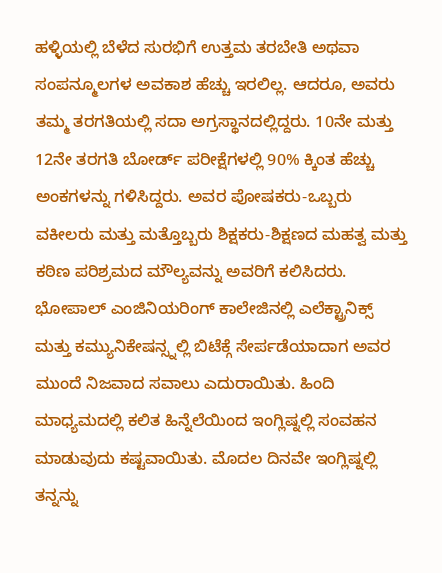ಹಳ್ಳಿಯಲ್ಲಿ ಬೆಳೆದ ಸುರಭಿಗೆ ಉತ್ತಮ ತರಬೇತಿ ಅಥವಾ ಸಂಪನ್ಮೂಲಗಳ ಅವಕಾಶ ಹೆಚ್ಚು ಇರಲಿಲ್ಲ. ಆದರೂ, ಅವರು ತಮ್ಮ ತರಗತಿಯಲ್ಲಿ ಸದಾ ಅಗ್ರಸ್ಥಾನದಲ್ಲಿದ್ದರು. 10ನೇ ಮತ್ತು 12ನೇ ತರಗತಿ ಬೋರ್ಡ್ ಪರೀಕ್ಷೆಗಳಲ್ಲಿ 90% ಕ್ಕಿಂತ ಹೆಚ್ಚು ಅಂಕಗಳನ್ನು ಗಳಿಸಿದ್ದರು. ಅವರ ಪೋಷಕರು-ಒಬ್ಬರು ವಕೀಲರು ಮತ್ತು ಮತ್ತೊಬ್ಬರು ಶಿಕ್ಷಕರು-ಶಿಕ್ಷಣದ ಮಹತ್ವ ಮತ್ತು ಕಠಿಣ ಪರಿಶ್ರಮದ ಮೌಲ್ಯವನ್ನು ಅವರಿಗೆ ಕಲಿಸಿದರು.
ಭೋಪಾಲ್ ಎಂಜಿನಿಯರಿಂಗ್ ಕಾಲೇಜಿನಲ್ಲಿ ಎಲೆಕ್ಟ್ರಾನಿಕ್ಸ್ ಮತ್ತು ಕಮ್ಯುನಿಕೇಷನ್ಸ್ನಲ್ಲಿ ಬಿಟೆಕ್ಗೆ ಸೇರ್ಪಡೆಯಾದಾಗ ಅವರ ಮುಂದೆ ನಿಜವಾದ ಸವಾಲು ಎದುರಾಯಿತು. ಹಿಂದಿ ಮಾಧ್ಯಮದಲ್ಲಿ ಕಲಿತ ಹಿನ್ನೆಲೆಯಿಂದ ಇಂಗ್ಲಿಷ್ನಲ್ಲಿ ಸಂವಹನ ಮಾಡುವುದು ಕಷ್ಟವಾಯಿತು. ಮೊದಲ ದಿನವೇ ಇಂಗ್ಲಿಷ್ನಲ್ಲಿ ತನ್ನನ್ನು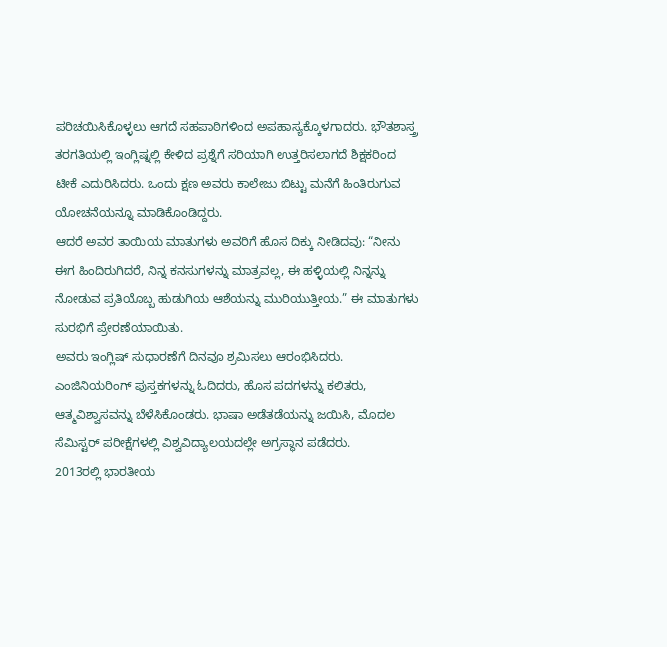ಪರಿಚಯಿಸಿಕೊಳ್ಳಲು ಆಗದೆ ಸಹಪಾಠಿಗಳಿಂದ ಅಪಹಾಸ್ಯಕ್ಕೊಳಗಾದರು. ಭೌತಶಾಸ್ತ್ರ ತರಗತಿಯಲ್ಲಿ ಇಂಗ್ಲಿಷ್ನಲ್ಲಿ ಕೇಳಿದ ಪ್ರಶ್ನೆಗೆ ಸರಿಯಾಗಿ ಉತ್ತರಿಸಲಾಗದೆ ಶಿಕ್ಷಕರಿಂದ ಟೀಕೆ ಎದುರಿಸಿದರು. ಒಂದು ಕ್ಷಣ ಅವರು ಕಾಲೇಜು ಬಿಟ್ಟು ಮನೆಗೆ ಹಿಂತಿರುಗುವ ಯೋಚನೆಯನ್ನೂ ಮಾಡಿಕೊಂಡಿದ್ದರು.
ಆದರೆ ಅವರ ತಾಯಿಯ ಮಾತುಗಳು ಅವರಿಗೆ ಹೊಸ ದಿಕ್ಕು ನೀಡಿದವು: “ನೀನು ಈಗ ಹಿಂದಿರುಗಿದರೆ, ನಿನ್ನ ಕನಸುಗಳನ್ನು ಮಾತ್ರವಲ್ಲ, ಈ ಹಳ್ಳಿಯಲ್ಲಿ ನಿನ್ನನ್ನು ನೋಡುವ ಪ್ರತಿಯೊಬ್ಬ ಹುಡುಗಿಯ ಆಶೆಯನ್ನು ಮುರಿಯುತ್ತೀಯ.” ಈ ಮಾತುಗಳು ಸುರಭಿಗೆ ಪ್ರೇರಣೆಯಾಯಿತು.
ಅವರು ಇಂಗ್ಲಿಷ್ ಸುಧಾರಣೆಗೆ ದಿನವೂ ಶ್ರಮಿಸಲು ಆರಂಭಿಸಿದರು. ಎಂಜಿನಿಯರಿಂಗ್ ಪುಸ್ತಕಗಳನ್ನು ಓದಿದರು, ಹೊಸ ಪದಗಳನ್ನು ಕಲಿತರು, ಆತ್ಮವಿಶ್ವಾಸವನ್ನು ಬೆಳೆಸಿಕೊಂಡರು. ಭಾಷಾ ಅಡೆತಡೆಯನ್ನು ಜಯಿಸಿ, ಮೊದಲ ಸೆಮಿಸ್ಟರ್ ಪರೀಕ್ಷೆಗಳಲ್ಲಿ ವಿಶ್ವವಿದ್ಯಾಲಯದಲ್ಲೇ ಅಗ್ರಸ್ಥಾನ ಪಡೆದರು.
2013ರಲ್ಲಿ ಭಾರತೀಯ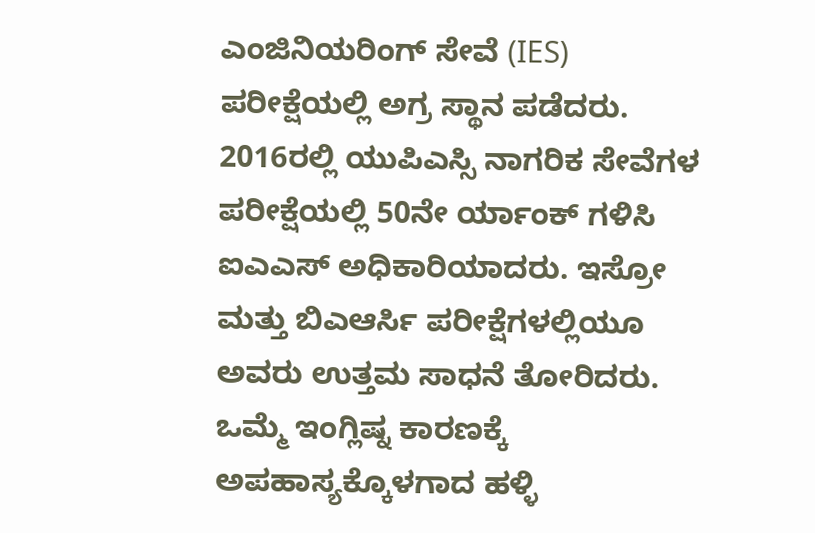ಎಂಜಿನಿಯರಿಂಗ್ ಸೇವೆ (IES) ಪರೀಕ್ಷೆಯಲ್ಲಿ ಅಗ್ರ ಸ್ಥಾನ ಪಡೆದರು. 2016ರಲ್ಲಿ ಯುಪಿಎಸ್ಸಿ ನಾಗರಿಕ ಸೇವೆಗಳ ಪರೀಕ್ಷೆಯಲ್ಲಿ 50ನೇ ರ್ಯಾಂಕ್ ಗಳಿಸಿ ಐಎಎಸ್ ಅಧಿಕಾರಿಯಾದರು. ಇಸ್ರೋ ಮತ್ತು ಬಿಎಆರ್ಸಿ ಪರೀಕ್ಷೆಗಳಲ್ಲಿಯೂ ಅವರು ಉತ್ತಮ ಸಾಧನೆ ತೋರಿದರು.
ಒಮ್ಮೆ ಇಂಗ್ಲಿಷ್ನ ಕಾರಣಕ್ಕೆ ಅಪಹಾಸ್ಯಕ್ಕೊಳಗಾದ ಹಳ್ಳಿ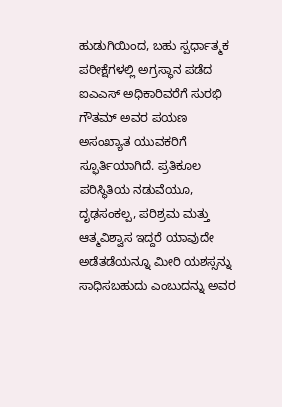ಹುಡುಗಿಯಿಂದ, ಬಹು ಸ್ಪರ್ಧಾತ್ಮಕ ಪರೀಕ್ಷೆಗಳಲ್ಲಿ ಅಗ್ರಸ್ಥಾನ ಪಡೆದ ಐಎಎಸ್ ಅಧಿಕಾರಿವರೆಗೆ ಸುರಭಿ ಗೌತಮ್ ಅವರ ಪಯಣ ಅಸಂಖ್ಯಾತ ಯುವಕರಿಗೆ ಸ್ಫೂರ್ತಿಯಾಗಿದೆ. ಪ್ರತಿಕೂಲ ಪರಿಸ್ಥಿತಿಯ ನಡುವೆಯೂ, ದೃಢಸಂಕಲ್ಪ, ಪರಿಶ್ರಮ ಮತ್ತು ಆತ್ಮವಿಶ್ವಾಸ ಇದ್ದರೆ ಯಾವುದೇ ಅಡೆತಡೆಯನ್ನೂ ಮೀರಿ ಯಶಸ್ಸನ್ನು ಸಾಧಿಸಬಹುದು ಎಂಬುದನ್ನು ಅವರ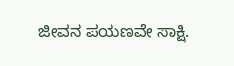ಜೀವನ ಪಯಣವೇ ಸಾಕ್ಷಿ.